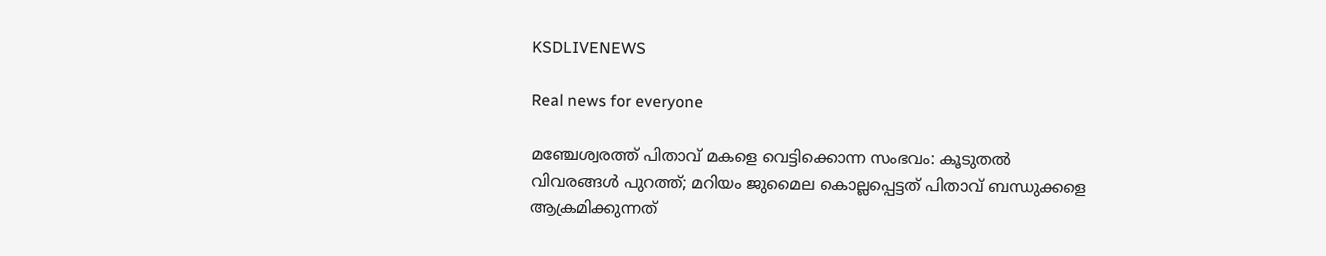KSDLIVENEWS

Real news for everyone

മഞ്ചേശ്വരത്ത് പിതാവ് മകളെ വെട്ടിക്കൊന്ന സംഭവം: കൂടുതൽ വിവരങ്ങൾ പുറത്ത്; മറിയം ജുമൈല കൊല്ലപ്പെട്ടത് പിതാവ് ബന്ധുക്കളെ ആക്രമിക്കുന്നത്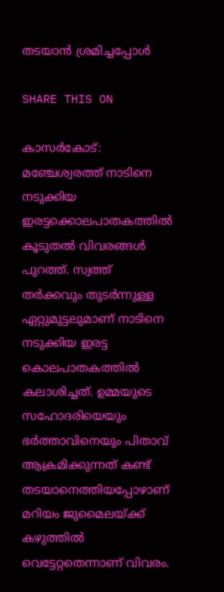തടയാൻ ശ്രമിച്ചപ്പോൾ

SHARE THIS ON

കാസര്‍കോട്: മഞ്ചേശ്വരത്ത് നാടിനെ നടുക്കിയ ഇരട്ടക്കൊലപാതകത്തിൽ കൂടുതൽ വിവരങ്ങൾ പുറത്ത്. സ്വത്ത് തര്‍ക്കവും തുടർന്നുള്ള ഏറ്റുമുട്ടലുമാണ് നാടിനെ നടുക്കിയ ഇരട്ട കൊലപാതകത്തിൽ കലാശിച്ചത്. ഉമ്മയുടെ സഹോദരിയെയും ഭർത്താവിനെയും പിതാവ് ആക്രമിക്കുന്നത് കണ്ട് തടയാനെത്തിയപ്പോഴാണ് മറിയം ജുമൈലയ്ക്ക് കഴുത്തിൽ വെട്ടേറ്റതെന്നാണ് വിവരം.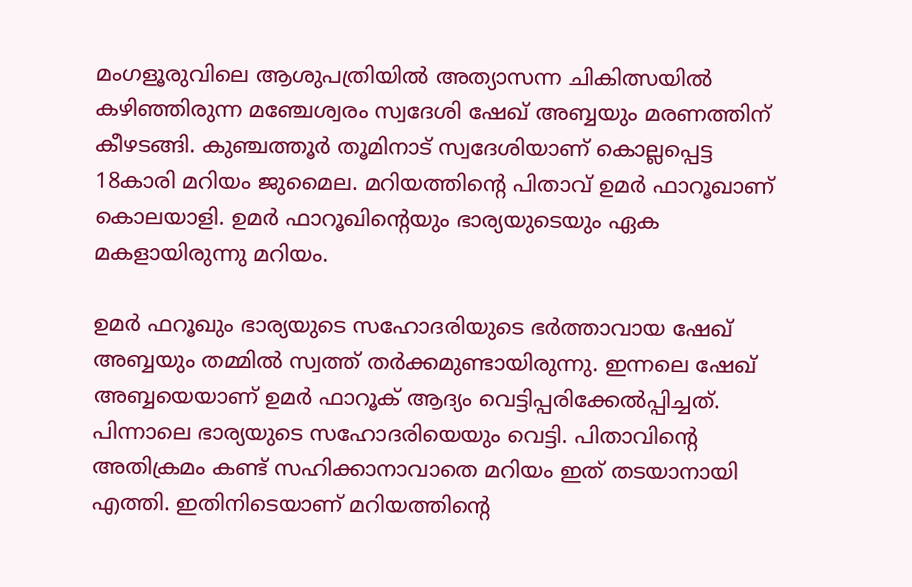മംഗളൂരുവിലെ ആശുപത്രിയിൽ അത്യാസന്ന ചികിത്സയിൽ കഴിഞ്ഞിരുന്ന മഞ്ചേശ്വരം സ്വദേശി ഷേഖ് അബ്ബയും മരണത്തിന് കീഴടങ്ങി. കുഞ്ചത്തൂര്‍ തൂമിനാട് സ്വദേശിയാണ് കൊല്ലപ്പെട്ട 18കാരി മറിയം ജുമൈല. മറിയത്തിൻ്റെ പിതാവ് ഉമർ ഫാറൂഖാണ് കൊലയാളി. ഉമർ ഫാറൂഖിൻ്റെയും ഭാര്യയുടെയും ഏക മകളായിരുന്നു മറിയം.

ഉമർ ഫറൂഖും ഭാര്യയുടെ സഹോദരിയുടെ ഭര്‍ത്താവായ ഷേഖ് അബ്ബയും തമ്മിൽ സ്വത്ത് തർക്കമുണ്ടായിരുന്നു. ഇന്നലെ ഷേഖ് അബ്ബയെയാണ് ഉമർ ഫാറൂക് ആദ്യം വെട്ടിപ്പരിക്കേൽപ്പിച്ചത്. പിന്നാലെ ഭാര്യയുടെ സഹോദരിയെയും വെട്ടി. പിതാവിൻ്റെ അതിക്രമം കണ്ട് സഹിക്കാനാവാതെ മറിയം ഇത് തടയാനായി എത്തി. ഇതിനിടെയാണ് മറിയത്തിൻ്റെ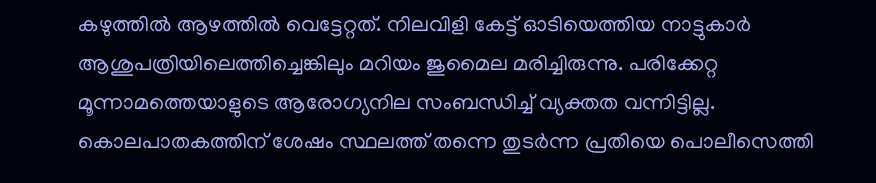കഴുത്തിൽ ആഴത്തിൽ വെട്ടേറ്റത്. നിലവിളി കേട്ട് ഓടിയെത്തിയ നാട്ടുകാർ ആശുപത്രിയിലെത്തിച്ചെങ്കിലും മറിയം ജുമൈല മരിച്ചിരുന്നു. പരിക്കേറ്റ മൂന്നാമത്തെയാളുടെ ആരോഗ്യനില സംബന്ധിച്ച് വ്യക്തത വന്നിട്ടില്ല. കൊലപാതകത്തിന് ശേഷം സ്ഥലത്ത് തന്നെ തുടർന്ന പ്രതിയെ പൊലീസെത്തി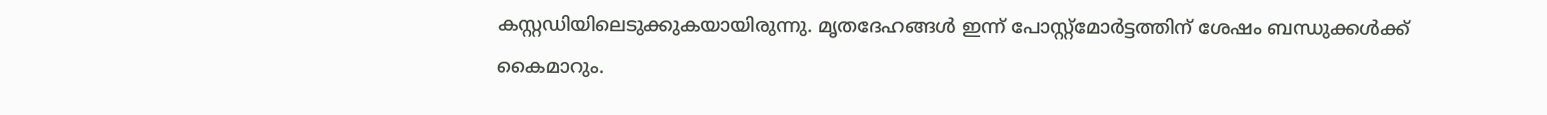കസ്റ്റഡിയിലെടുക്കുകയായിരുന്നു. മൃതദേഹങ്ങൾ ഇന്ന് പോസ്റ്റ്‌മോർട്ടത്തിന് ശേഷം ബന്ധുക്കൾക്ക് കൈമാറും.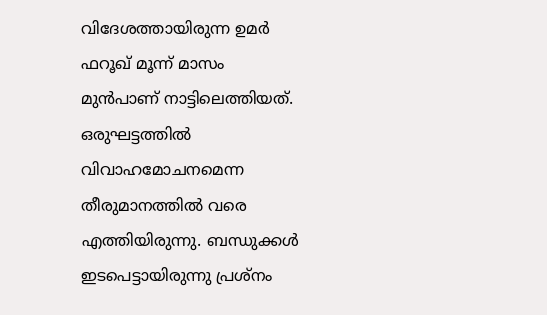വിദേശത്തായിരുന്ന ഉമര്‍ ഫറൂഖ് മൂന്ന് മാസം മുന്‍പാണ് നാട്ടിലെത്തിയത്. ഒരുഘട്ടത്തില്‍ വിവാഹമോചനമെന്ന തീരുമാനത്തില്‍ വരെ എത്തിയിരുന്നു. ബന്ധുക്കള്‍ ഇടപെട്ടായിരുന്നു പ്രശ്നം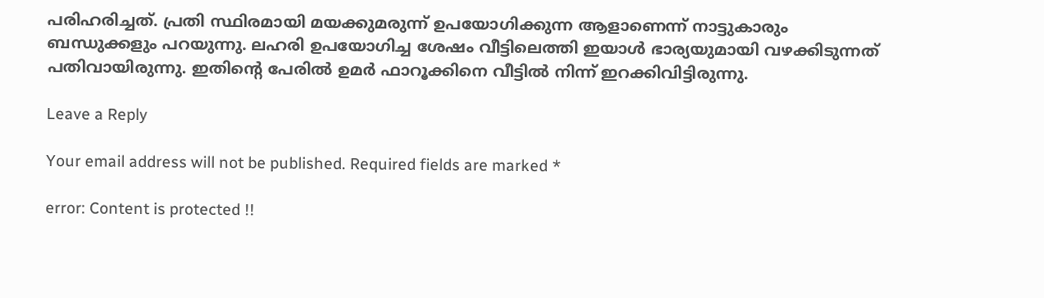പരിഹരിച്ചത്. പ്രതി സ്ഥിരമായി മയക്കുമരുന്ന് ഉപയോഗിക്കുന്ന ആളാണെന്ന് നാട്ടുകാരും ബന്ധുക്കളും പറയുന്നു. ലഹരി ഉപയോഗിച്ച ശേഷം വീട്ടിലെത്തി ഇയാൾ ഭാര്യയുമായി വഴക്കിടുന്നത് പതിവായിരുന്നു. ഇതിൻ്റെ പേരിൽ ഉമർ ഫാറൂക്കിനെ വീട്ടില്‍ നിന്ന് ഇറക്കിവിട്ടിരുന്നു.

Leave a Reply

Your email address will not be published. Required fields are marked *

error: Content is protected !!